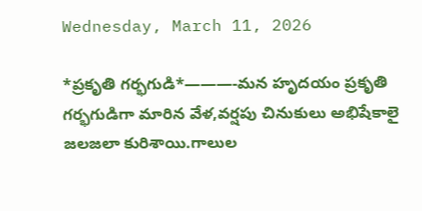Wednesday, March 11, 2026

*ప్రకృతి గర్భగుడి*———-మన హృదయం ప్రకృతి గర్భగుడిగా మారిన వేళ,వర్షపు చినుకులు అభిషేకాలై జలజలా కురిశాయి.గాలుల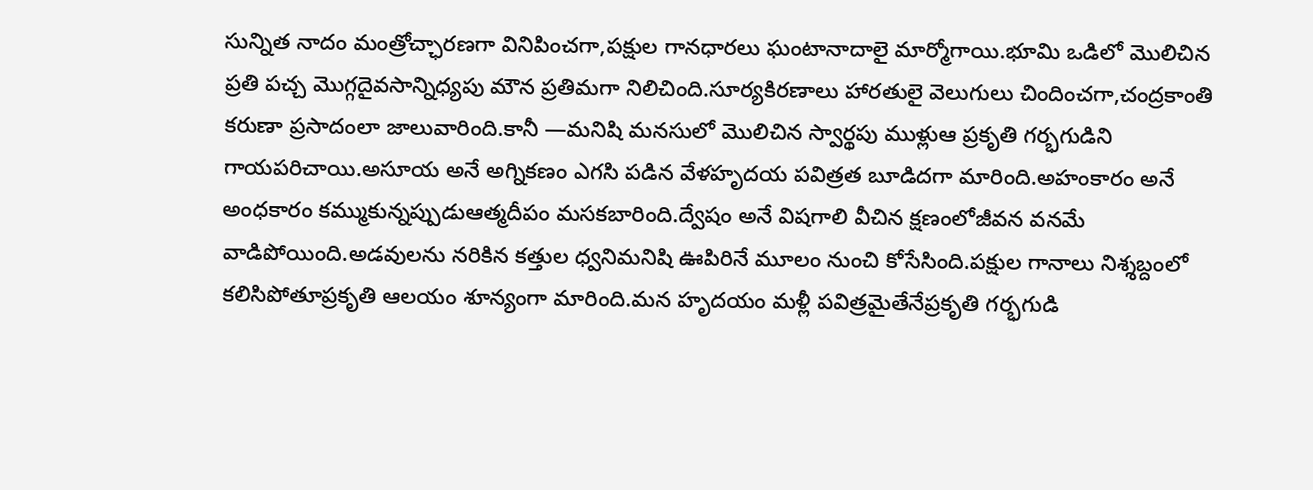సున్నిత నాదం మంత్రోచ్ఛారణగా వినిపించగా,పక్షుల గానధారలు ఘంటానాదాలై మార్మోగాయి.భూమి ఒడిలో మొలిచిన ప్రతి పచ్చ మొగ్గదైవసాన్నిధ్యపు మౌన ప్రతిమగా నిలిచింది.సూర్యకిరణాలు హారతులై వెలుగులు చిందించగా,చంద్రకాంతి కరుణా ప్రసాదంలా జాలువారింది.కానీ —మనిషి మనసులో మొలిచిన స్వార్థపు ముళ్లుఆ ప్రకృతి గర్భగుడిని గాయపరిచాయి.అసూయ అనే అగ్నికణం ఎగసి పడిన వేళహృదయ పవిత్రత బూడిదగా మారింది.అహంకారం అనే అంధకారం కమ్ముకున్నప్పుడుఆత్మదీపం మసకబారింది.ద్వేషం అనే విషగాలి వీచిన క్షణంలోజీవన వనమే వాడిపోయింది.అడవులను నరికిన కత్తుల ధ్వనిమనిషి ఊపిరినే మూలం నుంచి కోసేసింది.పక్షుల గానాలు నిశ్శబ్దంలో కలిసిపోతూప్రకృతి ఆలయం శూన్యంగా మారింది.మన హృదయం మళ్లీ పవిత్రమైతేనేప్రకృతి గర్భగుడి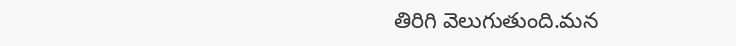తిరిగి వెలుగుతుంది.మన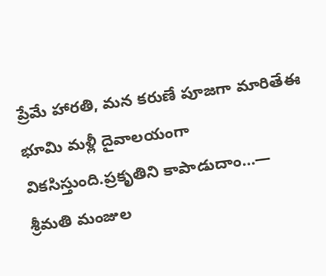ప్రేమే హారతి, మన కరుణే పూజగా మారితేఈ భూమి మళ్లీ దైవాలయంగా వికసిస్తుంది.ప్రకృతిని కాపాడుదాం…— శ్రీమతి మంజుల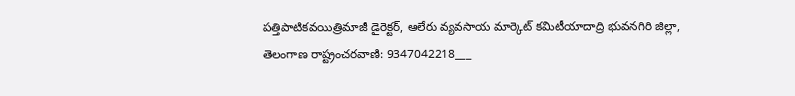పత్తిపాటికవయిత్రిమాజీ డైరెక్టర్, ఆలేరు వ్యవసాయ మార్కెట్ కమిటీయాదాద్రి భువనగిరి జిల్లా, తెలంగాణ రాష్ట్రంచరవాణి: 9347042218___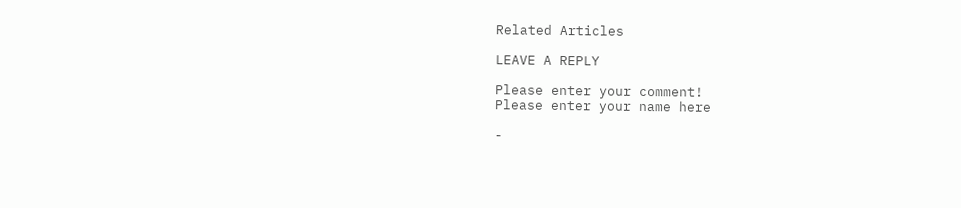Related Articles

LEAVE A REPLY

Please enter your comment!
Please enter your name here

-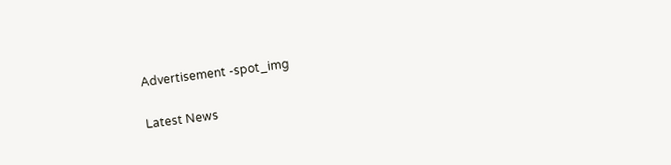Advertisement -spot_img

Latest News